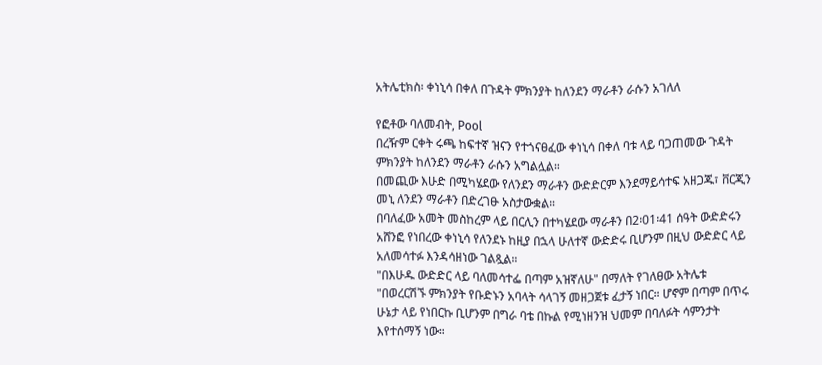አትሌቲክስ፡ ቀነኒሳ በቀለ በጉዳት ምክንያት ከለንደን ማራቶን ራሱን አገለለ

የፎቶው ባለመብት, Pool
በረዥም ርቀት ሩጫ ከፍተኛ ዝናን የተጎናፀፈው ቀነኒሳ በቀለ ባቱ ላይ ባጋጠመው ጉዳት ምክንያት ከለንደን ማራቶን ራሱን አግልሏል።
በመጪው እሁድ በሚካሄደው የለንደን ማራቶን ውድድርም እንደማይሳተፍ አዘጋጁ፣ ቨርጂን መኒ ለንደን ማራቶን በድረገፁ አስታውቋል።
በባለፈው አመት መስከረም ላይ በርሊን በተካሄደው ማራቶን በ2፡01፡41 ሰዓት ውድድሩን አሸንፎ የነበረው ቀነኒሳ የለንደኑ ከዚያ በኋላ ሁለተኛ ውድድሩ ቢሆንም በዚህ ውድድር ላይ አለመሳተፉ እንዳሳዘነው ገልጿል።
"በእሁዱ ውድድር ላይ ባለመሳተፌ በጣም አዝኛለሁ" በማለት የገለፀው አትሌቱ
"በወረርሽኙ ምክንያት የቡድኑን አባላት ሳላገኝ መዘጋጀቱ ፈታኝ ነበር። ሆኖም በጣም በጥሩ ሁኔታ ላይ የነበርኩ ቢሆንም በግራ ባቴ በኩል የሚነዘንዝ ህመም በባለፉት ሳምንታት እየተሰማኝ ነው።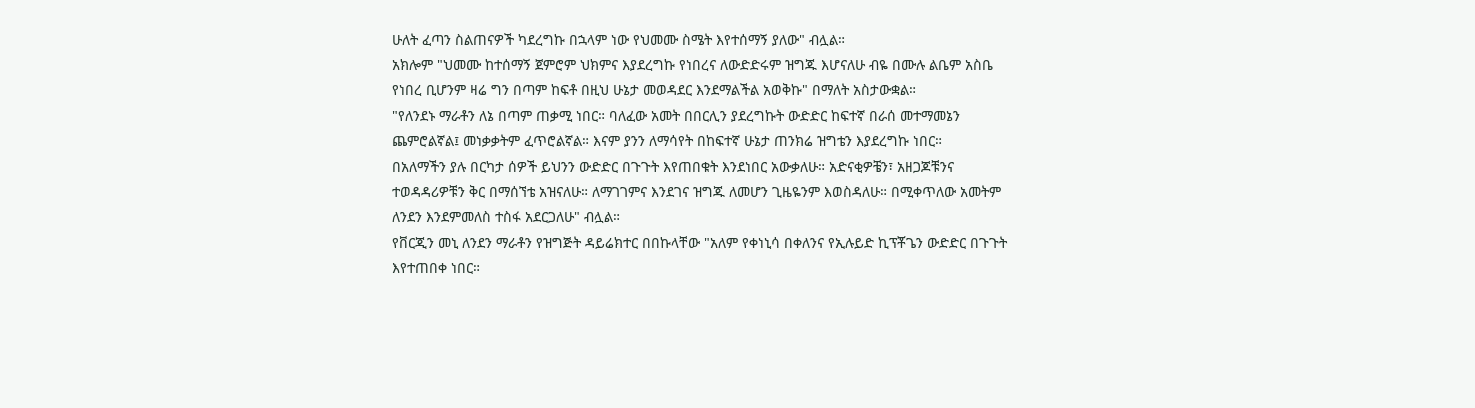ሁለት ፈጣን ስልጠናዎች ካደረግኩ በኋላም ነው የህመሙ ስሜት እየተሰማኝ ያለው" ብሏል።
አክሎም "ህመሙ ከተሰማኝ ጀምሮም ህክምና እያደረግኩ የነበረና ለውድድሩም ዝግጁ እሆናለሁ ብዬ በሙሉ ልቤም አስቤ የነበረ ቢሆንም ዛሬ ግን በጣም ከፍቶ በዚህ ሁኔታ መወዳደር እንደማልችል አወቅኩ" በማለት አስታውቋል።
"የለንደኑ ማራቶን ለኔ በጣም ጠቃሚ ነበር። ባለፈው አመት በበርሊን ያደረግኩት ውድድር ከፍተኛ በራሰ መተማመኔን ጨምሮልኛል፤ መነቃቃትም ፈጥሮልኛል። እናም ያንን ለማሳየት በከፍተኛ ሁኔታ ጠንክሬ ዝግቴን እያደረግኩ ነበር።
በአለማችን ያሉ በርካታ ሰዎች ይህንን ውድድር በጉጉት እየጠበቁት እንደነበር አውቃለሁ። አድናቂዎቼን፣ አዘጋጆቹንና ተወዳዳሪዎቹን ቅር በማሰኘቴ አዝናለሁ። ለማገገምና እንደገና ዝግጁ ለመሆን ጊዜዬንም እወስዳለሁ። በሚቀጥለው አመትም ለንደን እንደምመለስ ተስፋ አደርጋለሁ" ብሏል።
የቨርጂን መኒ ለንደን ማራቶን የዝግጅት ዳይሬክተር በበኩላቸው "አለም የቀነኒሳ በቀለንና የኢሉይድ ኪፕቾጌን ውድድር በጉጉት እየተጠበቀ ነበር።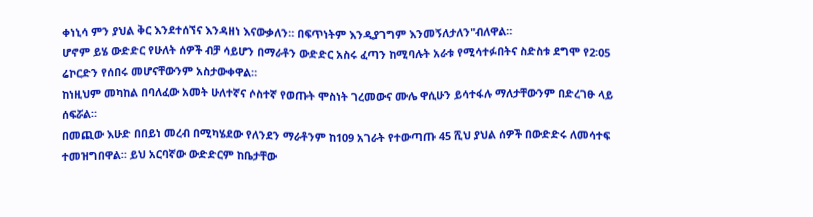ቀነኒሳ ምን ያህል ቅር እንደተሰኘና እንዳዘነ እናውቃለን። በፍጥነትም እንዲያገግም እንመኝለታለን"ብለዋል።
ሆኖም ይሄ ውድድር የሁለት ሰዎች ብቻ ሳይሆን በማራቶን ውድድር አስሩ ፈጣን ከሚባሉት አራቱ የሚሳተፉበትና ስድስቱ ደግሞ የ2፡05 ሬኮርድን የሰበሩ መሆናቸውንም አስታውቀዋል።
ከነዚህም መካከል በባለፈው አመት ሁለተኛና ሶስተኛ የወጡት ሞስነት ገረመውና ሙሌ ዋሲሁን ይሳተፋሉ ማለታቸውንም በድረገፁ ላይ ሰፍሯል።
በመጪው እሁድ በበይነ መረብ በሚካሄደው የለንደን ማራቶንም ከ109 አገራት የተውጣጡ 45 ሺህ ያህል ሰዎች በውድድሩ ለመሳተፍ ተመዝግበዋል። ይህ አርባኛው ውድድርም ከቤታቸው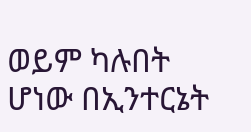ወይም ካሉበት ሆነው በኢንተርኔት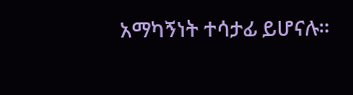አማካኝነት ተሳታፊ ይሆናሉ።